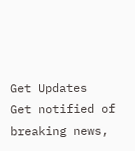Get Updates
Get notified of breaking news,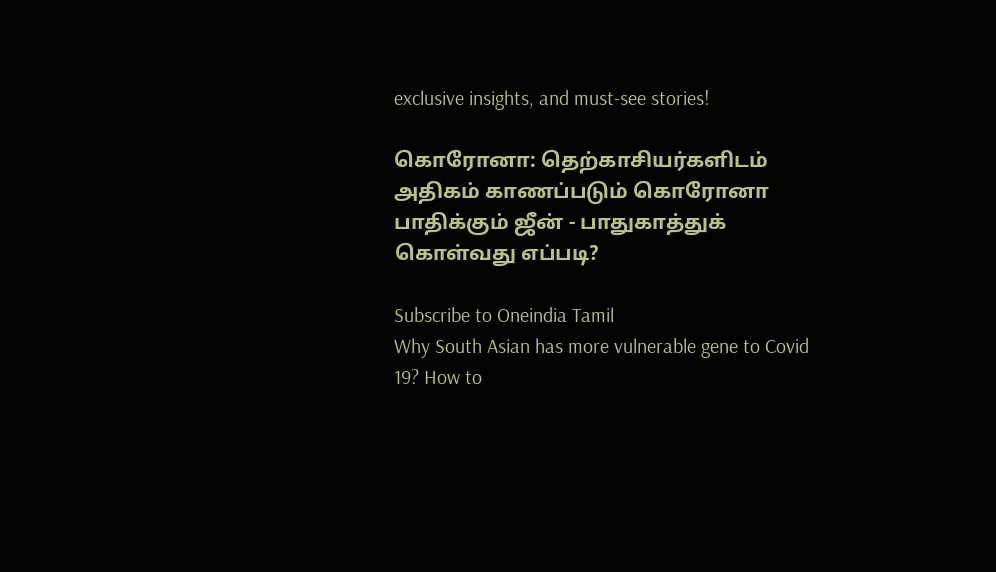exclusive insights, and must-see stories!

கொரோனா: தெற்காசியர்களிடம் அதிகம் காணப்படும் கொரோனா பாதிக்கும் ஜீன் - பாதுகாத்துக் கொள்வது எப்படி?

Subscribe to Oneindia Tamil
Why South Asian has more vulnerable gene to Covid 19? How to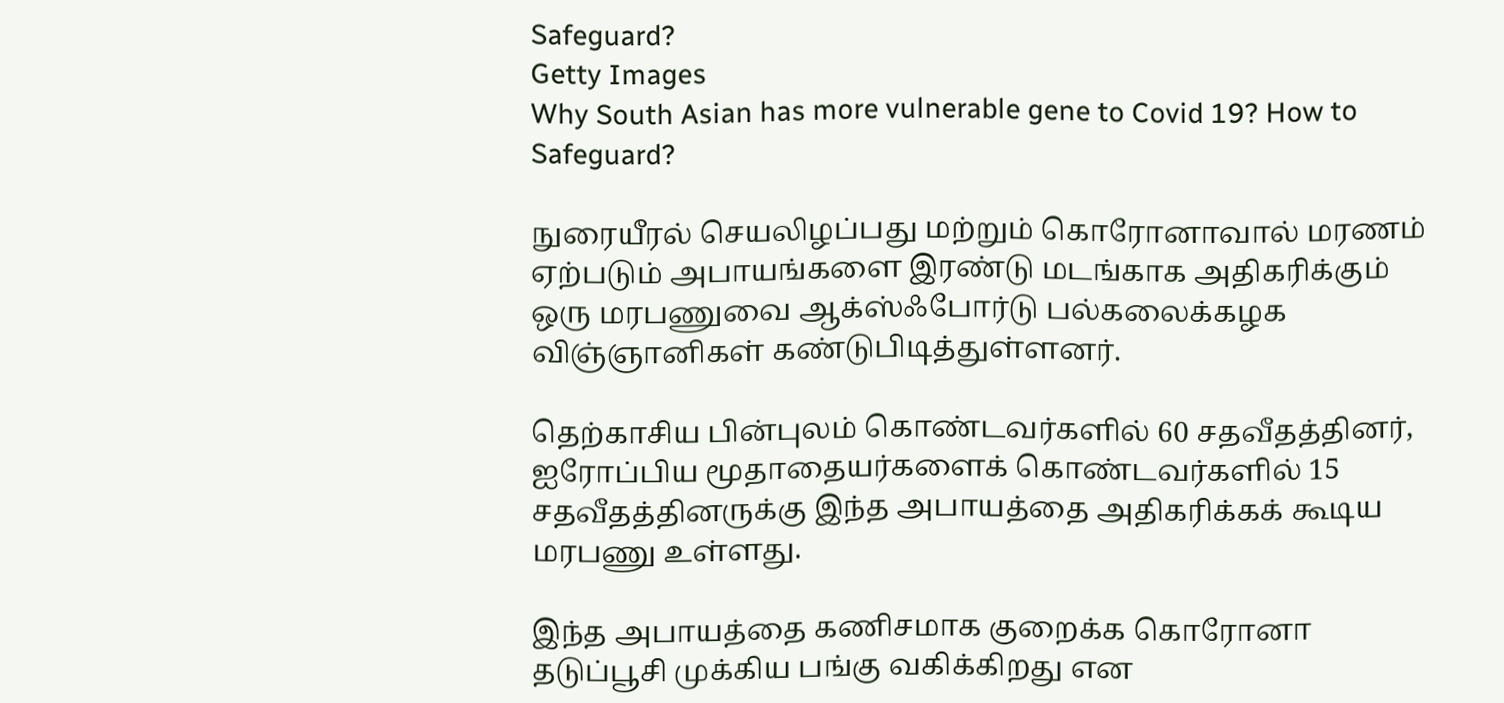Safeguard?
Getty Images
Why South Asian has more vulnerable gene to Covid 19? How to Safeguard?

நுரையீரல் செயலிழப்பது மற்றும் கொரோனாவால் மரணம் ஏற்படும் அபாயங்களை இரண்டு மடங்காக அதிகரிக்கும் ஒரு மரபணுவை ஆக்ஸ்ஃபோர்டு பல்கலைக்கழக விஞ்ஞானிகள் கண்டுபிடித்துள்ளனர்.

தெற்காசிய பின்புலம் கொண்டவர்களில் 60 சதவீதத்தினர், ஐரோப்பிய மூதாதையர்களைக் கொண்டவர்களில் 15 சதவீதத்தினருக்கு இந்த அபாயத்தை அதிகரிக்கக் கூடிய மரபணு உள்ளது.

இந்த அபாயத்தை கணிசமாக குறைக்க கொரோனா தடுப்பூசி முக்கிய பங்கு வகிக்கிறது என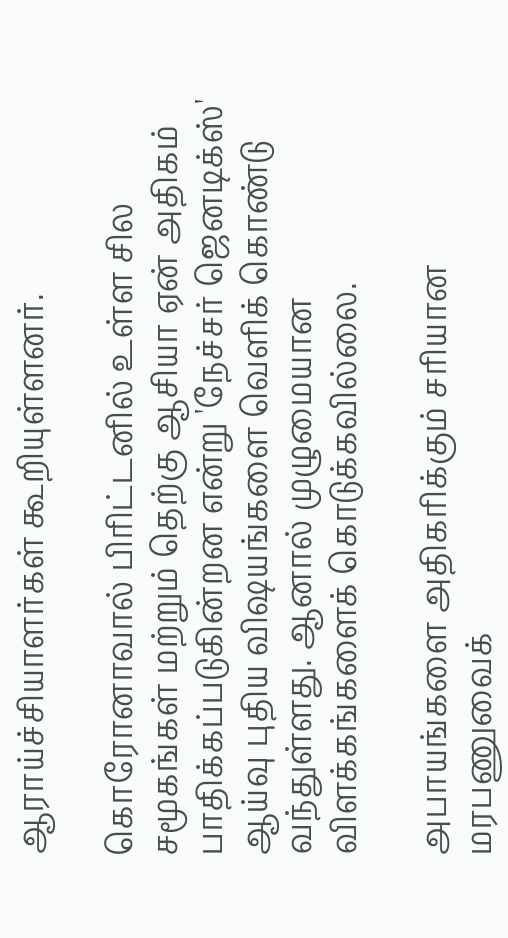ஆராய்ச்சியாளர்கள் கூறியுள்ளனர்.

கொரோனாவால் பிரிட்டனில் உள்ள சில சமூகங்கள் மற்றும் தெற்கு ஆசியா ஏன் அதிகம் பாதிக்கப்படுகின்றன என்று 'நேச்சர் ஜெனடிக்ஸ்' ஆய்வு புதிய விஷயங்களை வெளிக் கொண்டு வந்துள்ளது. ஆனால் முழுமையான விளக்கங்களைக் கொடுக்கவில்லை.

அபாயங்களை அதிகரிக்கும் சரியான மரபணுவைக்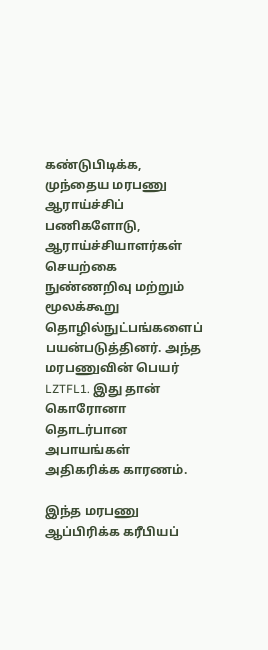கண்டுபிடிக்க, முந்தைய மரபணு ஆராய்ச்சிப் பணிகளோடு, ஆராய்ச்சியாளர்கள் செயற்கை நுண்ணறிவு மற்றும் மூலக்கூறு தொழில்நுட்பங்களைப் பயன்படுத்தினர். அந்த மரபணுவின் பெயர் LZTFL1. இது தான் கொரோனா தொடர்பான அபாயங்கள் அதிகரிக்க காரணம்.

இந்த மரபணு ஆப்பிரிக்க கரீபியப்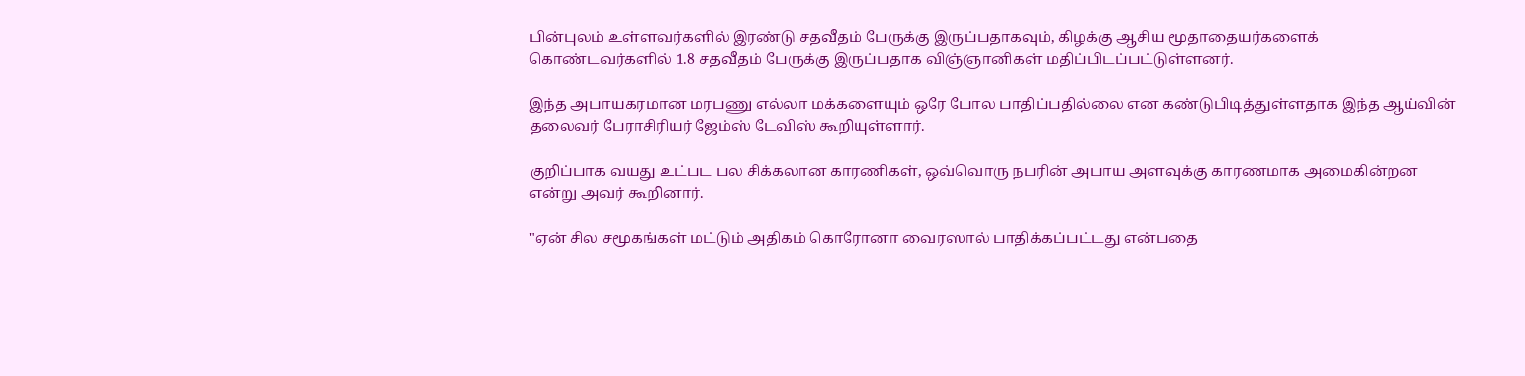பின்புலம் உள்ளவர்களில் இரண்டு சதவீதம் பேருக்கு இருப்பதாகவும், கிழக்கு ஆசிய மூதாதையர்களைக் கொண்டவர்களில் 1.8 சதவீதம் பேருக்கு இருப்பதாக விஞ்ஞானிகள் மதிப்பிடப்பட்டுள்ளனர்.

இந்த அபாயகரமான மரபணு எல்லா மக்களையும் ஒரே போல பாதிப்பதில்லை என கண்டுபிடித்துள்ளதாக இந்த ஆய்வின் தலைவர் பேராசிரியர் ஜேம்ஸ் டேவிஸ் கூறியுள்ளார்.

குறிப்பாக வயது உட்பட பல சிக்கலான காரணிகள், ஒவ்வொரு நபரின் அபாய அளவுக்கு காரணமாக அமைகின்றன என்று அவர் கூறினார்.

"ஏன் சில சமூகங்கள் மட்டும் அதிகம் கொரோனா வைரஸால் பாதிக்கப்பட்டது என்பதை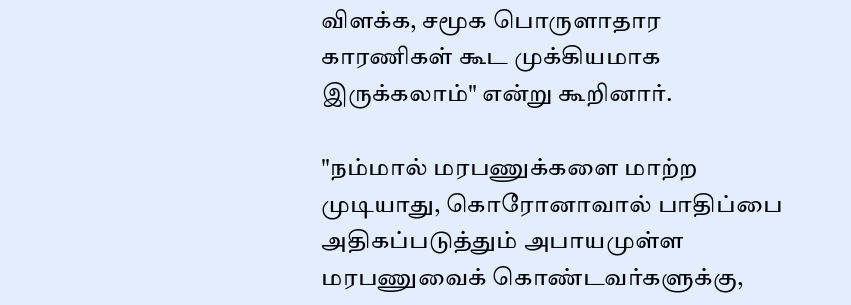விளக்க, சமூக பொருளாதார காரணிகள் கூட முக்கியமாக இருக்கலாம்" என்று கூறினார்.

"நம்மால் மரபணுக்களை மாற்ற முடியாது, கொரோனாவால் பாதிப்பை அதிகப்படுத்தும் அபாயமுள்ள மரபணுவைக் கொண்டவர்களுக்கு,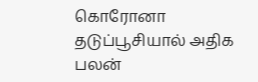கொரோனா தடுப்பூசியால் அதிக பலன்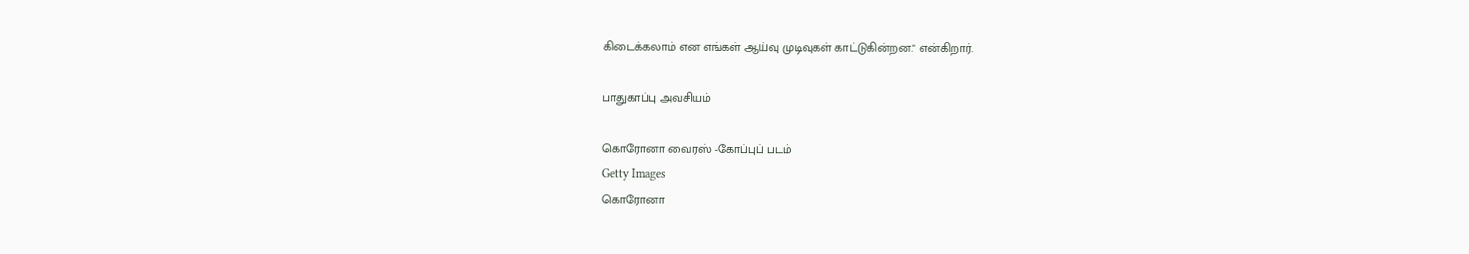கிடைக்கலாம் என எங்கள் ஆய்வு முடிவுகள் காட்டுகின்றன." என்கிறார்.

பாதுகாப்பு அவசியம்

கொரோனா வைரஸ் -கோப்புப் படம்
Getty Images
கொரோனா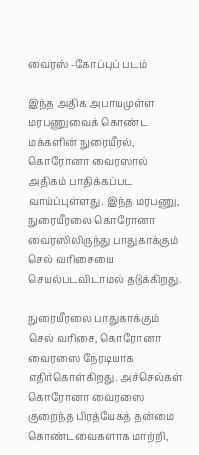வைரஸ் -கோப்புப் படம்

இந்த அதிக அபாயமுள்ள மரபணுவைக் கொண்ட மக்களின் நுரையீரல், கொரோனா வைரஸால் அதிகம் பாதிக்கப்பட வாய்ப்புள்ளது. இந்த மரபணு, நுரையீரலை கொரோனா வைரஸிலிருந்து பாதுகாக்கும் செல் வரிசையை செயல்படவிடாமல் தடுக்கிறது.

நுரையீரலை பாதுகாக்கும் செல் வரிசை, கொரோனா வைரஸை நேரடியாக எதிர்கொள்கிறது. அச்செல்கள் கொரோனா வைரஸை குறைந்த பிரத்யேகத் தன்மை கொண்டவைகளாக மாற்றி,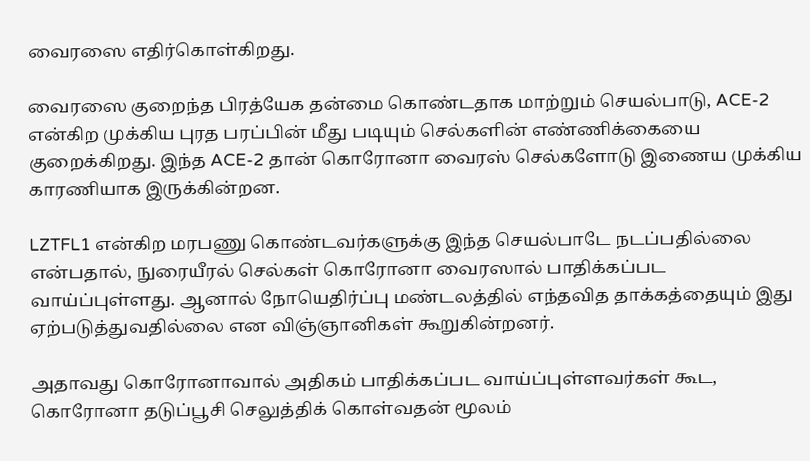வைரஸை எதிர்கொள்கிறது.

வைரஸை குறைந்த பிரத்யேக தன்மை கொண்டதாக மாற்றும் செயல்பாடு, ACE-2 என்கிற முக்கிய புரத பரப்பின் மீது படியும் செல்களின் எண்ணிக்கையை குறைக்கிறது. இந்த ACE-2 தான் கொரோனா வைரஸ் செல்களோடு இணைய முக்கிய காரணியாக இருக்கின்றன.

LZTFL1 என்கிற மரபணு கொண்டவர்களுக்கு இந்த செயல்பாடே நடப்பதில்லை என்பதால், நுரையீரல் செல்கள் கொரோனா வைரஸால் பாதிக்கப்பட வாய்ப்புள்ளது. ஆனால் நோயெதிர்ப்பு மண்டலத்தில் எந்தவித தாக்கத்தையும் இது ஏற்படுத்துவதில்லை என விஞ்ஞானிகள் கூறுகின்றனர்.

அதாவது கொரோனாவால் அதிகம் பாதிக்கப்பட வாய்ப்புள்ளவர்கள் கூட, கொரோனா தடுப்பூசி செலுத்திக் கொள்வதன் மூலம்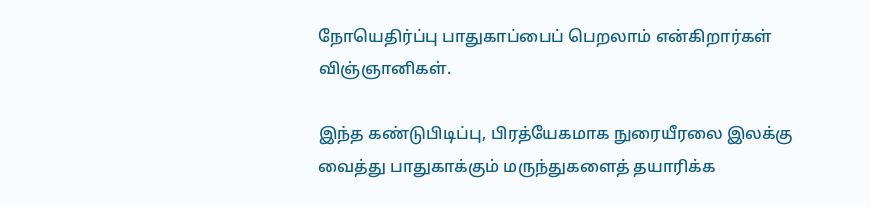நோயெதிர்ப்பு பாதுகாப்பைப் பெறலாம் என்கிறார்கள் விஞ்ஞானிகள்.

இந்த கண்டுபிடிப்பு, பிரத்யேகமாக நுரையீரலை இலக்கு வைத்து பாதுகாக்கும் மருந்துகளைத் தயாரிக்க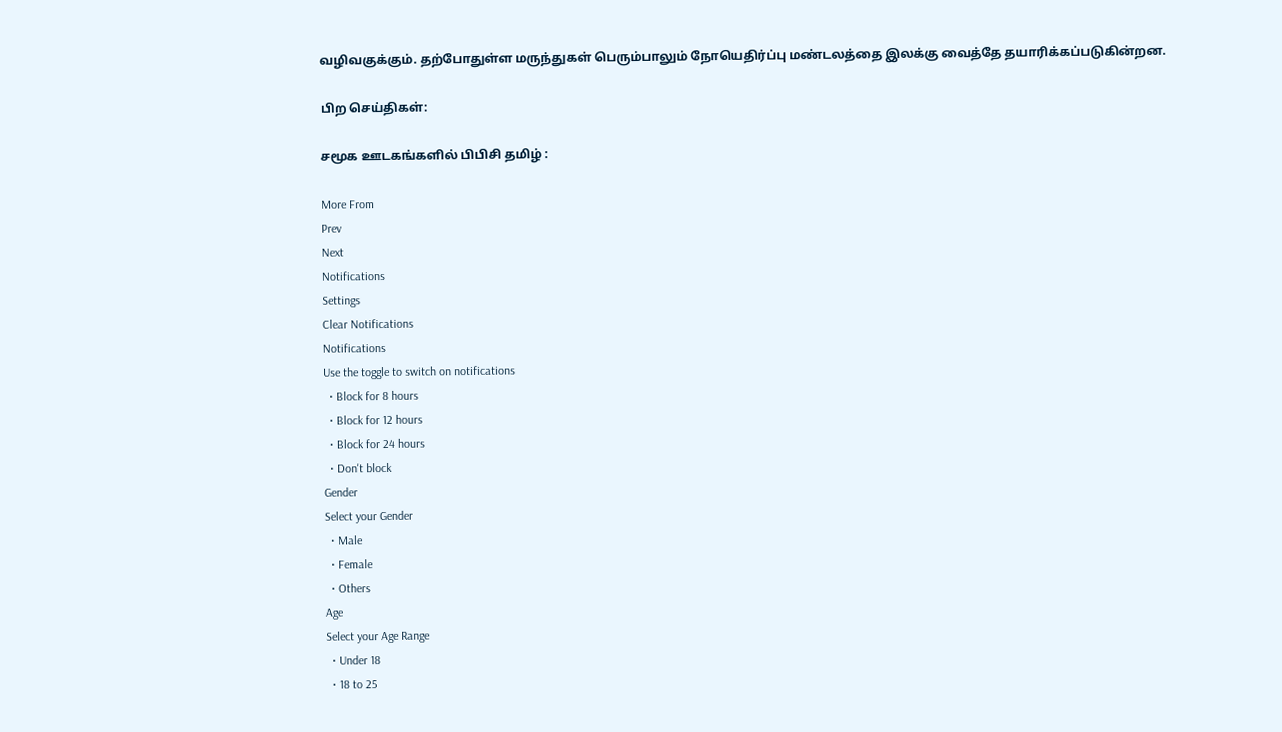வழிவகுக்கும். தற்போதுள்ள மருந்துகள் பெரும்பாலும் நோயெதிர்ப்பு மண்டலத்தை இலக்கு வைத்தே தயாரிக்கப்படுகின்றன.

பிற செய்திகள்:

சமூக ஊடகங்களில் பிபிசி தமிழ் :

More From
Prev
Next
Notifications
Settings
Clear Notifications
Notifications
Use the toggle to switch on notifications
  • Block for 8 hours
  • Block for 12 hours
  • Block for 24 hours
  • Don't block
Gender
Select your Gender
  • Male
  • Female
  • Others
Age
Select your Age Range
  • Under 18
  • 18 to 25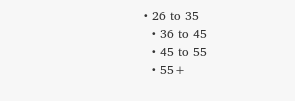• 26 to 35
  • 36 to 45
  • 45 to 55
  • 55+